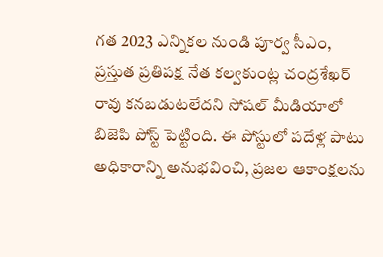గత 2023 ఎన్నికల నుండి పూర్వ సీఎం, ప్రస్తుత ప్రతిపక్ష నేత కల్వకుంట్ల చంద్రశేఖర్ రావు కనబడుటలేదని సోషల్ మీడియాలో బిజెపి పోస్ట్ పెట్టింది. ఈ పోస్టులో పదేళ్ల పాటు అధికారాన్ని అనుభవించి, ప్రజల ఆకాంక్షలను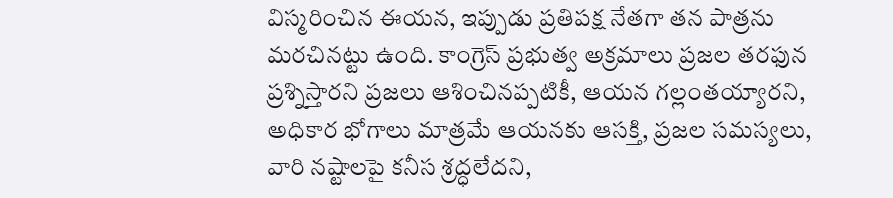విస్మరించిన ఈయన, ఇప్పుడు ప్రతిపక్ష నేతగా తన పాత్రను మరచినట్టు ఉంది. కాంగ్రెస్ ప్రభుత్వ అక్రమాలు ప్రజల తరఫున ప్రశ్నిస్తారని ప్రజలు ఆశించినప్పటికీ, ఆయన గల్లంతయ్యారని, అధికార భోగాలు మాత్రమే ఆయనకు ఆసక్తి, ప్రజల సమస్యలు, వారి నష్టాలపై కనీస శ్రద్ధలేదని,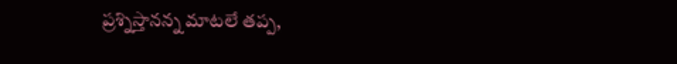ప్రశ్నిస్తానన్న మాటలే తప్ప,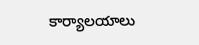కార్యాలయాలు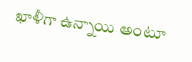ఖాళీగా ఉన్నాయి అంటూ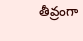తీవ్రంగా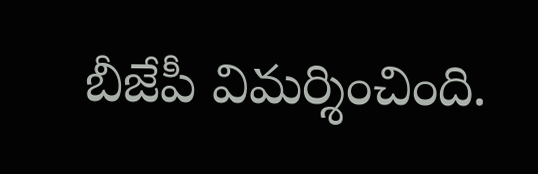బీజేపీ విమర్శించింది.